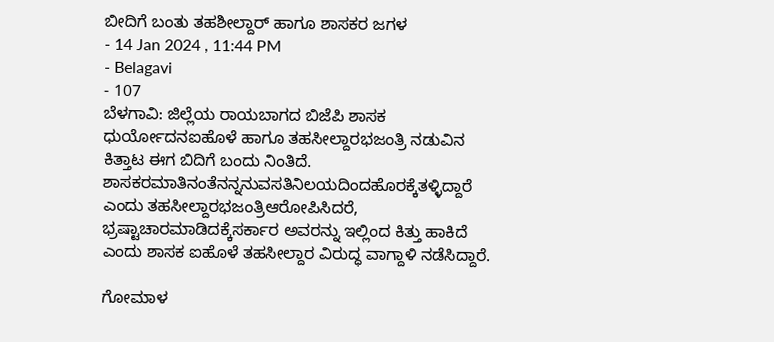ಬೀದಿಗೆ ಬಂತು ತಹಶೀಲ್ದಾರ್ ಹಾಗೂ ಶಾಸಕರ ಜಗಳ
- 14 Jan 2024 , 11:44 PM
- Belagavi
- 107
ಬೆಳಗಾವಿ: ಜಿಲ್ಲೆಯ ರಾಯಬಾಗದ ಬಿಜೆಪಿ ಶಾಸಕ ಧುರ್ಯೋದನಐಹೊಳೆ ಹಾಗೂ ತಹಸೀಲ್ದಾರಭಜಂತ್ರಿ ನಡುವಿನ ಕಿತ್ತಾಟ ಈಗ ಬಿದಿಗೆ ಬಂದು ನಿಂತಿದೆ. ಶಾಸಕರಮಾತಿನಂತೆನನ್ನನುವಸತಿನಿಲಯದಿಂದಹೊರಕ್ಕೆತಳ್ಳಿದ್ದಾರೆ ಎಂದು ತಹಸೀಲ್ದಾರಭಜಂತ್ರಿಆರೋಪಿಸಿದರೆ, ಭ್ರಷ್ಟಾಚಾರಮಾಡಿದಕ್ಕೆಸರ್ಕಾರ ಅವರನ್ನು ಇಲ್ಲಿಂದ ಕಿತ್ತು ಹಾಕಿದೆ ಎಂದು ಶಾಸಕ ಐಹೊಳೆ ತಹಸೀಲ್ದಾರ ವಿರುದ್ಧ ವಾಗ್ದಾಳಿ ನಡೆಸಿದ್ದಾರೆ.

ಗೋಮಾಳ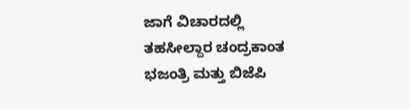ಜಾಗೆ ವಿಚಾರದಲ್ಲಿ ತಹಸೀಲ್ದಾರ ಚಂದ್ರಕಾಂತ ಭಜಂತ್ರಿ ಮತ್ತು ಬಿಜೆಪಿ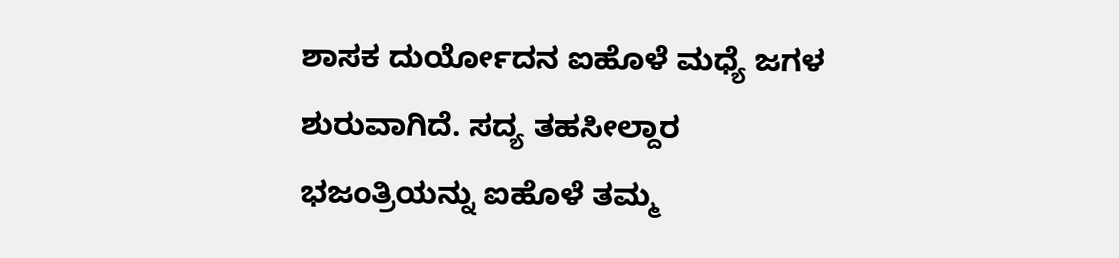ಶಾಸಕ ದುರ್ಯೋದನ ಐಹೊಳೆ ಮಧ್ಯೆ ಜಗಳ ಶುರುವಾಗಿದೆ. ಸದ್ಯ ತಹಸೀಲ್ದಾರ ಭಜಂತ್ರಿಯನ್ನು ಐಹೊಳೆ ತಮ್ಮ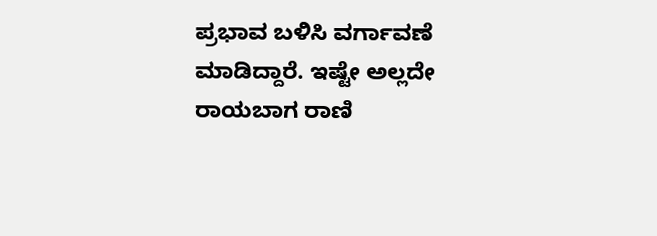ಪ್ರಭಾವ ಬಳಿಸಿ ವರ್ಗಾವಣೆ ಮಾಡಿದ್ದಾರೆ. ಇಷ್ಟೇ ಅಲ್ಲದೇ ರಾಯಬಾಗ ರಾಣಿ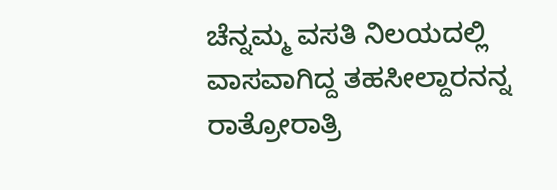ಚೆನ್ನಮ್ಮ ವಸತಿ ನಿಲಯದಲ್ಲಿ ವಾಸವಾಗಿದ್ದ ತಹಸೀಲ್ದಾರನನ್ನ ರಾತ್ರೋರಾತ್ರಿ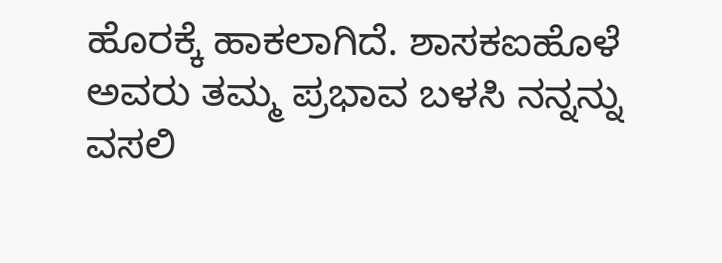ಹೊರಕ್ಕೆ ಹಾಕಲಾಗಿದೆ. ಶಾಸಕಐಹೊಳೆ ಅವರು ತಮ್ಮ ಪ್ರಭಾವ ಬಳಸಿ ನನ್ನನ್ನು ವಸಲಿ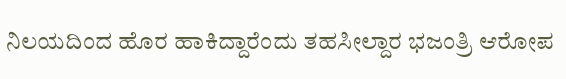ನಿಲಯದಿಂದ ಹೊರ ಹಾಕಿದ್ದಾರೆಂದು ತಹಸೀಲ್ದಾರ ಭಜಂತ್ರಿ ಆರೋಪ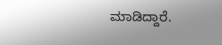ಮಾಡಿದ್ದಾರೆ.